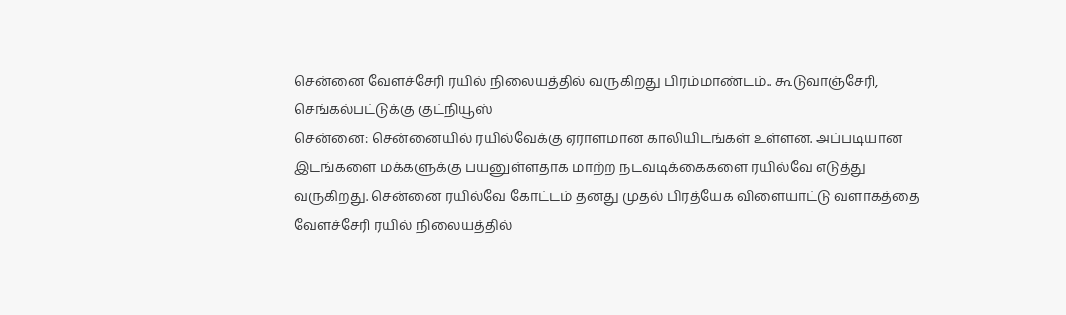சென்னை வேளச்சேரி ரயில் நிலையத்தில் வருகிறது பிரம்மாண்டம்.. கூடுவாஞ்சேரி, செங்கல்பட்டுக்கு குட்நியூஸ்
சென்னை: சென்னையில் ரயில்வேக்கு ஏராளமான காலியிடங்கள் உள்ளன. அப்படியான இடங்களை மக்களுக்கு பயனுள்ளதாக மாற்ற நடவடிக்கைகளை ரயில்வே எடுத்து வருகிறது. சென்னை ரயில்வே கோட்டம் தனது முதல் பிரத்யேக விளையாட்டு வளாகத்தை வேளச்சேரி ரயில் நிலையத்தில்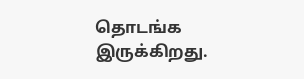தொடங்க இருக்கிறது.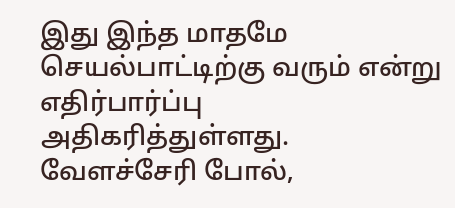இது இந்த மாதமே செயல்பாட்டிற்கு வரும் என்று எதிர்பார்ப்பு அதிகரித்துள்ளது. வேளச்சேரி போல்,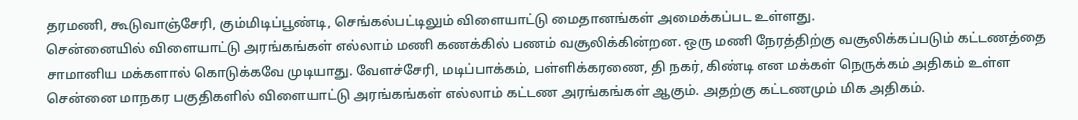தரமணி, கூடுவாஞ்சேரி, கும்மிடிப்பூண்டி, செங்கல்பட்டிலும் விளையாட்டு மைதானங்கள் அமைக்கப்பட உள்ளது.
சென்னையில் விளையாட்டு அரங்கங்கள் எல்லாம் மணி கணக்கில் பணம் வசூலிக்கின்றன. ஒரு மணி நேரத்திற்கு வசூலிக்கப்படும் கட்டணத்தை சாமானிய மக்களால் கொடுக்கவே முடியாது. வேளச்சேரி, மடிப்பாக்கம், பள்ளிக்கரணை, தி நகர், கிண்டி என மக்கள் நெருக்கம் அதிகம் உள்ள சென்னை மாநகர பகுதிகளில் விளையாட்டு அரங்கங்கள் எல்லாம் கட்டண அரங்கங்கள் ஆகும். அதற்கு கட்டணமும் மிக அதிகம்.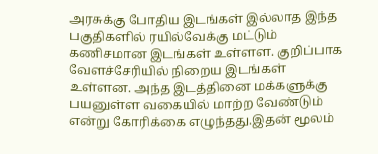அரசுக்கு போதிய இடங்கள் இல்லாத இந்த பகுதிகளில் ரயில்வேக்கு மட்டும் கணிசமான இடங்கள் உள்ளள. குறிப்பாக வேளச்சேரியில் நிறைய இடங்கள் உள்ளன. அந்த இடத்தினை மக்களுக்கு பயனுள்ள வகையில் மாற்ற வேண்டும் என்று கோரிக்கை எழுந்தது.இதன் மூலம்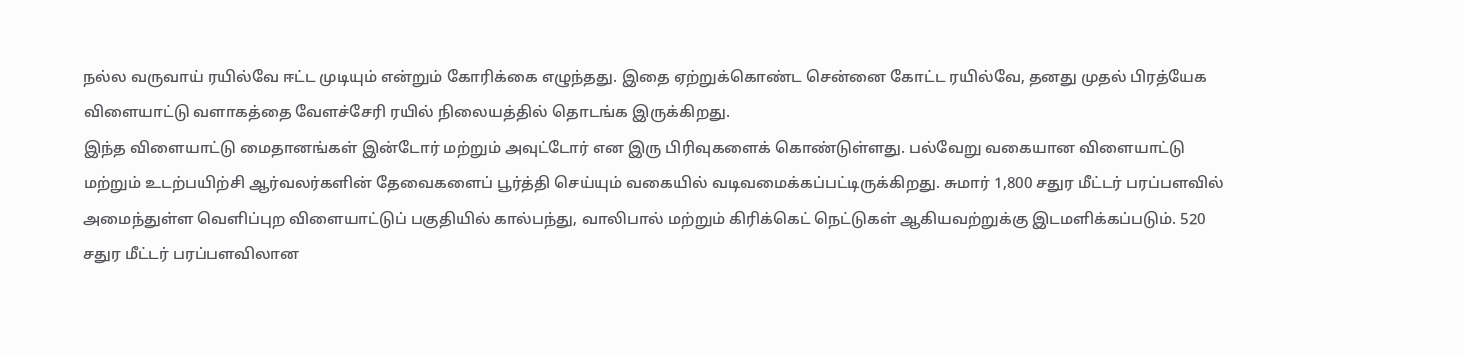நல்ல வருவாய் ரயில்வே ஈட்ட முடியும் என்றும் கோரிக்கை எழுந்தது. இதை ஏற்றுக்கொண்ட சென்னை கோட்ட ரயில்வே, தனது முதல் பிரத்யேக விளையாட்டு வளாகத்தை வேளச்சேரி ரயில் நிலையத்தில் தொடங்க இருக்கிறது.
இந்த விளையாட்டு மைதானங்கள் இன்டோர் மற்றும் அவுட்டோர் என இரு பிரிவுகளைக் கொண்டுள்ளது. பல்வேறு வகையான விளையாட்டு மற்றும் உடற்பயிற்சி ஆர்வலர்களின் தேவைகளைப் பூர்த்தி செய்யும் வகையில் வடிவமைக்கப்பட்டிருக்கிறது. சுமார் 1,800 சதுர மீட்டர் பரப்பளவில் அமைந்துள்ள வெளிப்புற விளையாட்டுப் பகுதியில் கால்பந்து, வாலிபால் மற்றும் கிரிக்கெட் நெட்டுகள் ஆகியவற்றுக்கு இடமளிக்கப்படும். 520 சதுர மீட்டர் பரப்பளவிலான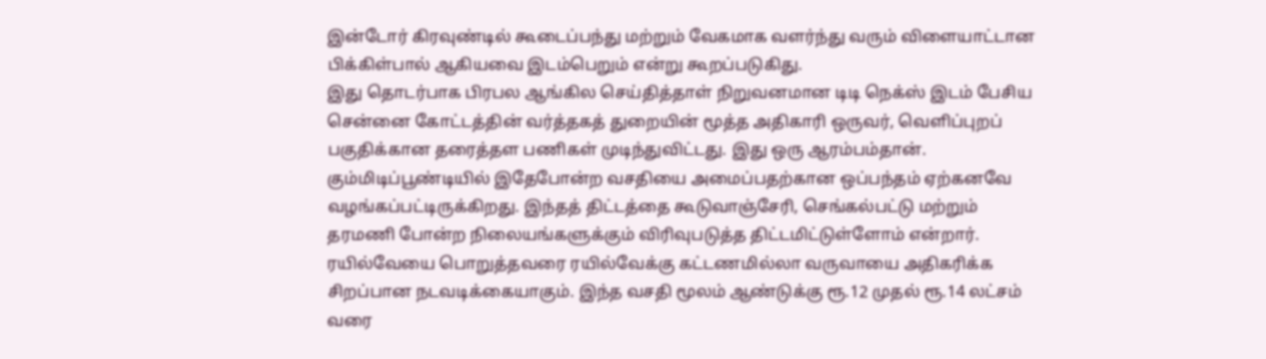இன்டோர் கிரவுண்டில் கூடைப்பந்து மற்றும் வேகமாக வளர்ந்து வரும் விளையாட்டான பிக்கிள்பால் ஆகியவை இடம்பெறும் என்று கூறப்படுகிது.
இது தொடர்பாக பிரபல ஆங்கில செய்தித்தாள் நிறுவனமான டிடி நெக்ஸ் இடம் பேசிய சென்னை கோட்டத்தின் வர்த்தகத் துறையின் மூத்த அதிகாரி ஒருவர், வெளிப்புறப் பகுதிக்கான தரைத்தள பணிகள் முடிந்துவிட்டது. இது ஒரு ஆரம்பம்தான். கும்மிடிப்பூண்டியில் இதேபோன்ற வசதியை அமைப்பதற்கான ஒப்பந்தம் ஏற்கனவே வழங்கப்பட்டிருக்கிறது. இந்தத் திட்டத்தை கூடுவாஞ்சேரி, செங்கல்பட்டு மற்றும் தரமணி போன்ற நிலையங்களுக்கும் விரிவுபடுத்த திட்டமிட்டுள்ளோம் என்றார்.
ரயில்வேயை பொறுத்தவரை ரயில்வேக்கு கட்டணமில்லா வருவாயை அதிகரிக்க சிறப்பான நடவடிக்கையாகும். இந்த வசதி மூலம் ஆண்டுக்கு ரூ.12 முதல் ரூ.14 லட்சம் வரை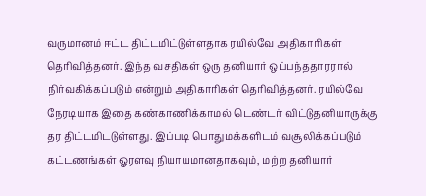வருமானம் ஈட்ட திட்டமிட்டுள்ளதாக ரயில்வே அதிகாரிகள் தெரிவித்தனர். இந்த வசதிகள் ஒரு தனியார் ஒப்பந்ததாரரால் நிர்வகிக்கப்படும் என்றும் அதிகாரிகள் தெரிவித்தனர். ரயில்வே நேரடியாக இதை கண்காணிக்காமல் டெண்டர் விட்டுதனியாருக்கு தர திட்டமிடடுள்ளது. இப்படி பொதுமக்களிடம் வசூலிக்கப்படும் கட்டணங்கள் ஓரளவு நியாயமானதாகவும், மற்ற தனியார்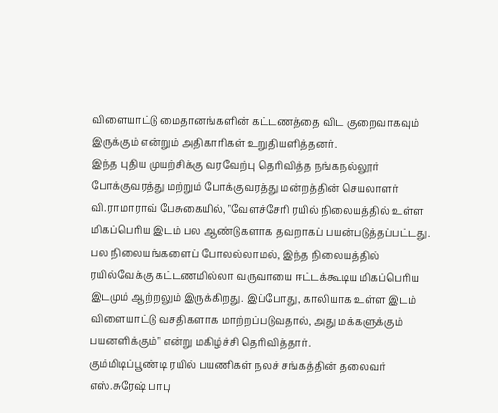விளையாட்டு மைதானங்களின் கட்டணத்தை விட குறைவாகவும் இருக்கும் என்றும் அதிகாரிகள் உறுதியளித்தனர்.
இந்த புதிய முயற்சிக்கு வரவேற்பு தெரிவித்த நங்கநல்லூர் போக்குவரத்து மற்றும் போக்குவரத்து மன்றத்தின் செயலாளர் வி.ராமாராவ் பேசுகையில், "வேளச்சேரி ரயில் நிலையத்தில் உள்ள மிகப்பெரிய இடம் பல ஆண்டுகளாக தவறாகப் பயன்படுத்தப்பட்டது. பல நிலையங்களைப் போலல்லாமல், இந்த நிலையத்தில் ரயில்வேக்கு கட்டணமில்லா வருவாயை ஈட்டக்கூடிய மிகப்பெரிய இடமும் ஆற்றலும் இருக்கிறது. இப்போது, காலியாக உள்ள இடம் விளையாட்டு வசதிகளாக மாற்றப்படுவதால், அது மக்களுக்கும் பயனளிக்கும்" என்று மகிழ்ச்சி தெரிவித்தார்.
கும்மிடிப்பூண்டி ரயில் பயணிகள் நலச் சங்கத்தின் தலைவர் எஸ்.சுரேஷ் பாபு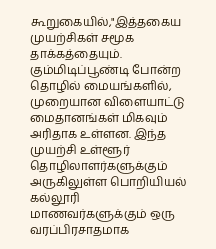கூறுகையில்,"இத்தகைய முயற்சிகள் சமூக தாக்கத்தையும். கும்மிடிப்பூண்டி போன்ற தொழில் மையங்களில், முறையான விளையாட்டு மைதானங்கள் மிகவும் அரிதாக உள்ளன. இந்த முயற்சி உள்ளூர் தொழிலாளர்களுக்கும் அருகிலுள்ள பொறியியல் கல்லூரி மாணவர்களுக்கும் ஒரு வரப்பிரசாதமாக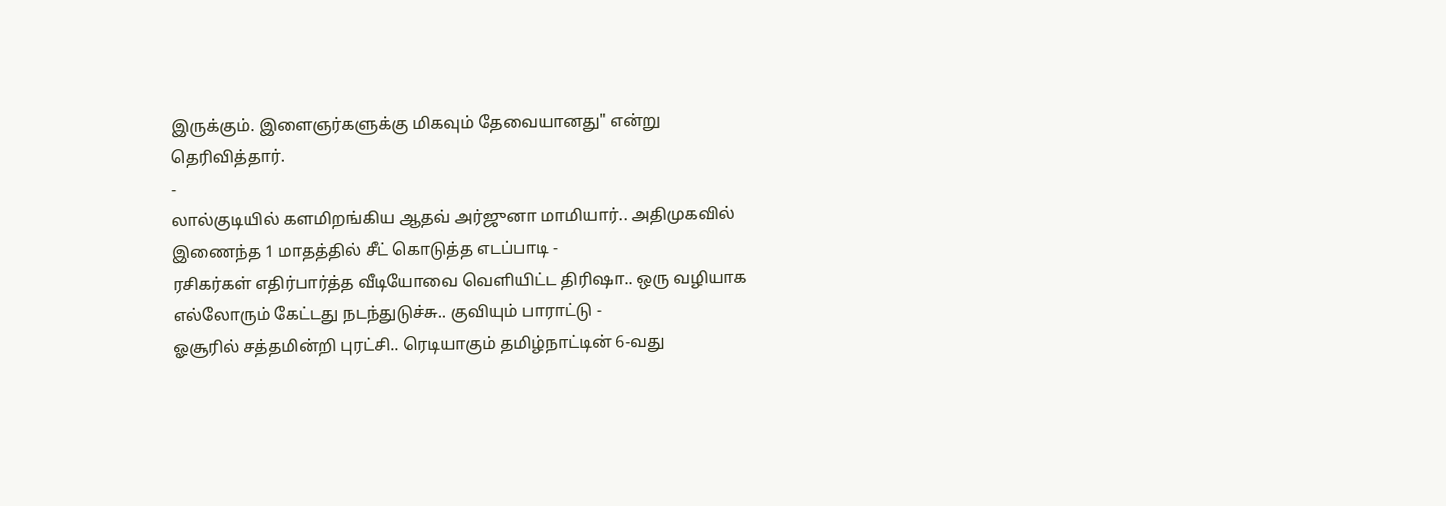இருக்கும். இளைஞர்களுக்கு மிகவும் தேவையானது" என்று தெரிவித்தார்.
-
லால்குடியில் களமிறங்கிய ஆதவ் அர்ஜுனா மாமியார்.. அதிமுகவில் இணைந்த 1 மாதத்தில் சீட் கொடுத்த எடப்பாடி -
ரசிகர்கள் எதிர்பார்த்த வீடியோவை வெளியிட்ட திரிஷா.. ஒரு வழியாக எல்லோரும் கேட்டது நடந்துடுச்சு.. குவியும் பாராட்டு -
ஓசூரில் சத்தமின்றி புரட்சி.. ரெடியாகும் தமிழ்நாட்டின் 6-வது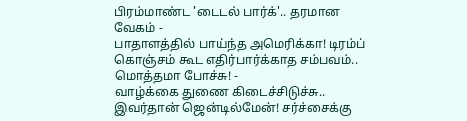பிரம்மாண்ட 'டைடல் பார்க்'.. தரமான வேகம் -
பாதாளத்தில் பாய்ந்த அமெரிக்கா! டிரம்ப் கொஞ்சம் கூட எதிர்பார்க்காத சம்பவம்.. மொத்தமா போச்சு! -
வாழ்க்கை துணை கிடைச்சிடுச்சு.. இவர்தான் ஜென்டில்மேன்! சர்ச்சைக்கு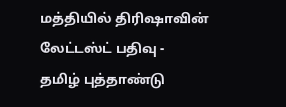மத்தியில் திரிஷாவின் லேட்டஸ்ட் பதிவு -
தமிழ் புத்தாண்டு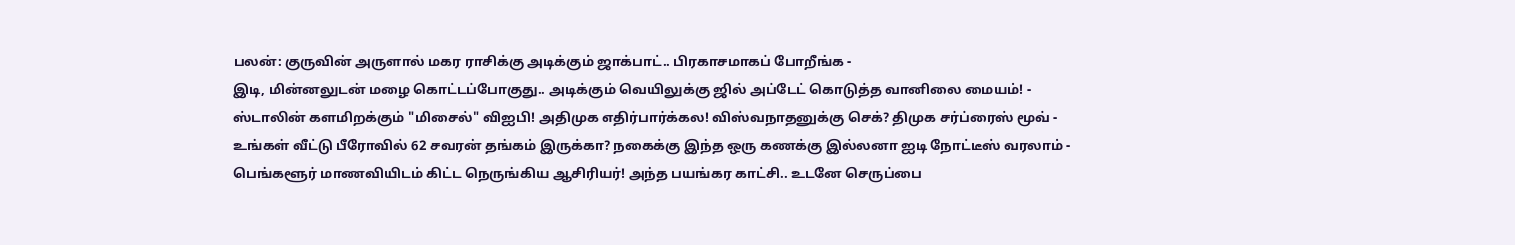பலன்: குருவின் அருளால் மகர ராசிக்கு அடிக்கும் ஜாக்பாட்.. பிரகாசமாகப் போறீங்க -
இடி, மின்னலுடன் மழை கொட்டப்போகுது.. அடிக்கும் வெயிலுக்கு ஜில் அப்டேட் கொடுத்த வானிலை மையம்! -
ஸ்டாலின் களமிறக்கும் "மிசைல்" விஐபி! அதிமுக எதிர்பார்க்கல! விஸ்வநாதனுக்கு செக்? திமுக சர்ப்ரைஸ் மூவ் -
உங்கள் வீட்டு பீரோவில் 62 சவரன் தங்கம் இருக்கா? நகைக்கு இந்த ஒரு கணக்கு இல்லனா ஐடி நோட்டீஸ் வரலாம் -
பெங்களூர் மாணவியிடம் கிட்ட நெருங்கிய ஆசிரியர்! அந்த பயங்கர காட்சி.. உடனே செருப்பை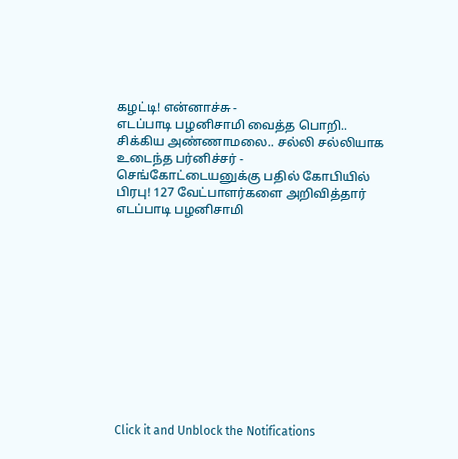கழட்டி! என்னாச்சு -
எடப்பாடி பழனிசாமி வைத்த பொறி.. சிக்கிய அண்ணாமலை.. சல்லி சல்லியாக உடைந்த பர்னிச்சர் -
செங்கோட்டையனுக்கு பதில் கோபியில் பிரபு! 127 வேட்பாளர்களை அறிவித்தார் எடப்பாடி பழனிசாமி












Click it and Unblock the Notifications